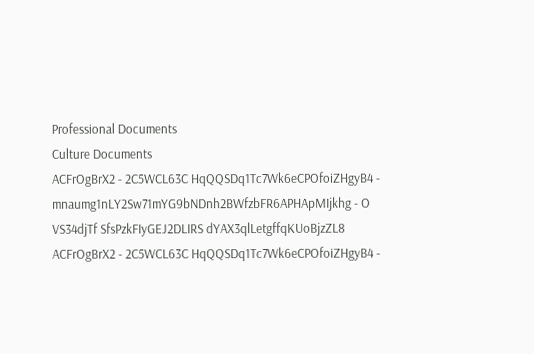Professional Documents
Culture Documents
ACFrOgBrX2 - 2C5WCL63C HqQQSDq1Tc7Wk6eCPOfoiZHgyB4 - mnaumg1nLY2Sw71mYG9bNDnh2BWfzbFR6APHApMIjkhg - O VS34djTf SfsPzkFIyGEJ2DLIRS dYAX3qlLetgffqKUoBjzZL8
ACFrOgBrX2 - 2C5WCL63C HqQQSDq1Tc7Wk6eCPOfoiZHgyB4 -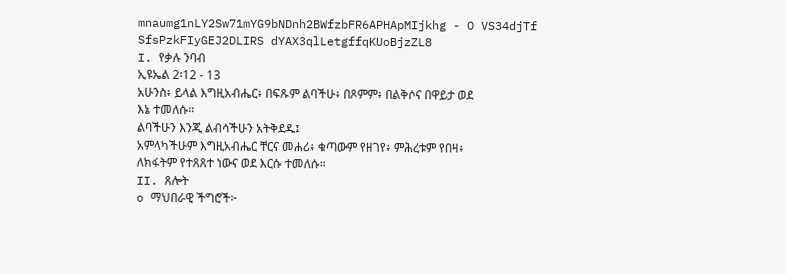mnaumg1nLY2Sw71mYG9bNDnh2BWfzbFR6APHApMIjkhg - O VS34djTf SfsPzkFIyGEJ2DLIRS dYAX3qlLetgffqKUoBjzZL8
I. የቃሉ ንባብ
ኢዩኤል 2፡12 - 13
አሁንስ፥ ይላል እግዚአብሔር፥ በፍጹም ልባችሁ፥ በጾምም፥ በልቅሶና በዋይታ ወደ
እኔ ተመለሱ።
ልባችሁን እንጂ ልብሳችሁን አትቅደዱ፤
አምላካችሁም እግዚአብሔር ቸርና መሐሪ፥ ቁጣውም የዘገየ፥ ምሕረቱም የበዛ፥
ለክፋትም የተጸጸተ ነውና ወደ እርሱ ተመለሱ።
II. ጸሎት
o ማህበራዊ ችግሮች፦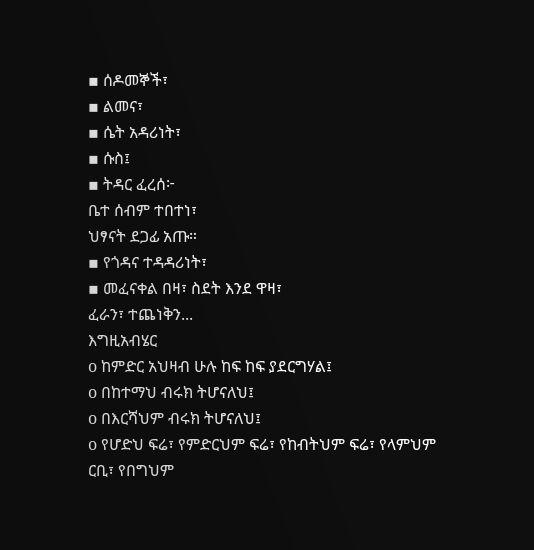▪ ሰዶመኞች፣
▪ ልመና፣
▪ ሴት አዳሪነት፣
▪ ሱስ፤
▪ ትዳር ፈረሰ፦
ቤተ ሰብም ተበተነ፣
ህፃናት ደጋፊ አጡ።
▪ የጎዳና ተዳዳሪነት፣
▪ መፈናቀል በዛ፣ ስደት እንደ ዋዛ፣
ፈራን፣ ተጨነቅን...
እግዚአብሄር
o ከምድር አህዛብ ሁሉ ከፍ ከፍ ያደርግሃል፤
o በከተማህ ብሩክ ትሆናለህ፤
o በእርሻህም ብሩክ ትሆናለህ፤
o የሆድህ ፍሬ፣ የምድርህም ፍሬ፣ የከብትህም ፍሬ፣ የላምህም
ርቢ፣ የበግህም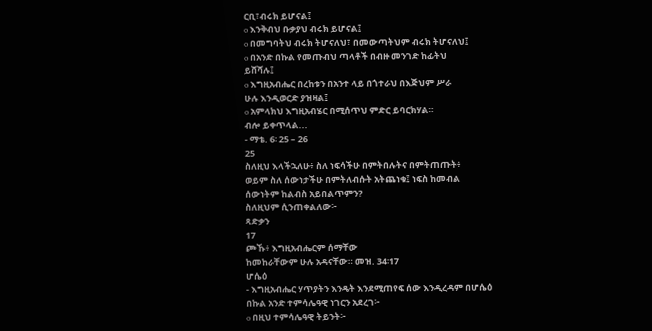ርቢ፣ብሩክ ይሆናል፤
o እንቅብህ ቡቃያህ ብሩክ ይሆናል፤
o በመግባትህ ብሩክ ትሆናለህ፣ በመውጣትህም ብሩክ ትሆናለህ፤
o በአንድ በኩል የመጡብህ ጣላቶች በብዙ መንገድ ከፊትህ
ይሸሻሉ፤
o እግዚአብሔር በረከቱን በአንተ ላይ በጎተራህ በእጅህም ሥራ
ሁሉ እንዲወርድ ያዝዛል፤
o አምላክህ እግዚአብሄር በሚሰጥህ ምድር ይባርክሃል።
ብሎ ይቀጥላል...
- ማቴ. 6፡ 25 – 26
25
ስለዚህ እላችኋለሁ፥ ስለ ነፍሳችሁ በምትበሉትና በምትጠጡት፥
ወይም ስለ ሰውነታችሁ በምትለብሱት አትጨነቁ፤ ነፍስ ከመብል
ሰውነትም ከልብስ አይበልጥምን?
ስለዚህም ሲንጠቀልለው፦
ጻድቃን
17
ጮኹ፥ እግዚአብሔርም ሰማቸው
ከመከራቸውም ሁሉ አዳናቸው። መዝ. 34፡17
ሆሴዕ
- እግዚአብሔር ሃጥያትን እንዴት እንደሚጠየፍ ሰው እንዲረዳም በሆሴዕ
በኩል አንድ ተምሳሌዓዊ ነገርን አደረገ፦
o በዚህ ተምሳሌዓዊ ትይንት፦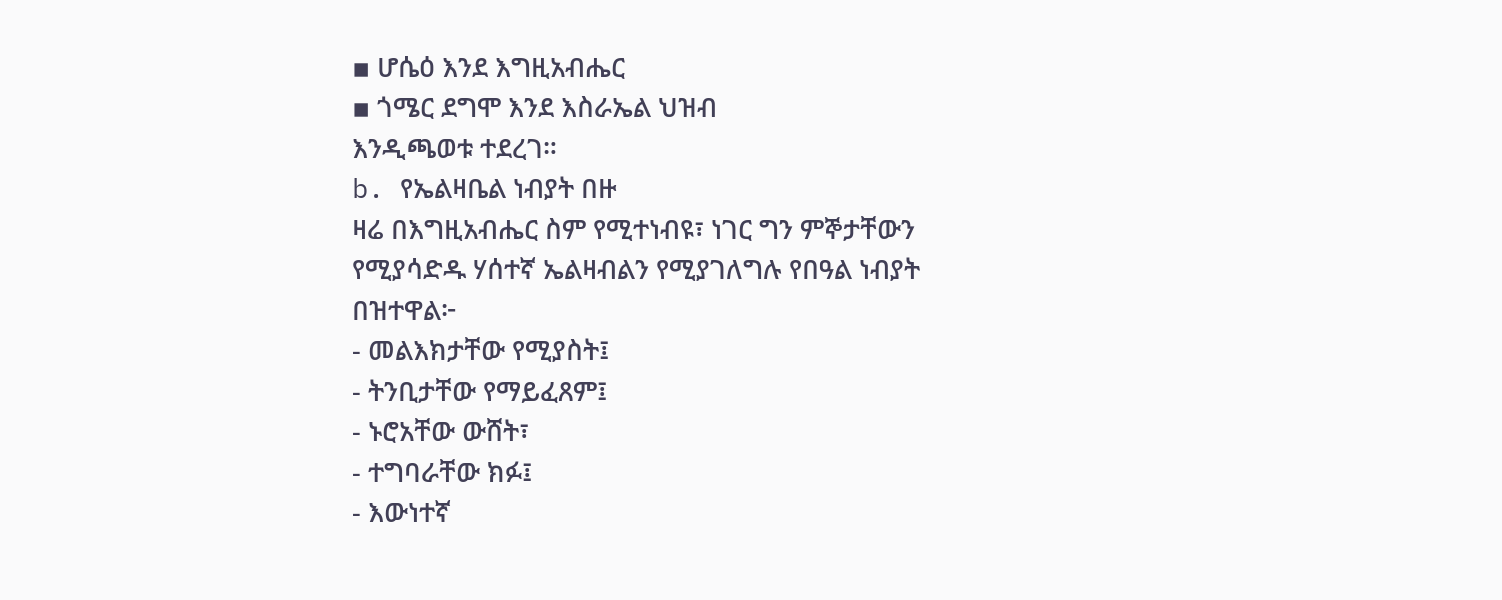▪ ሆሴዕ እንደ እግዚአብሔር
▪ ጎሜር ደግሞ እንደ እስራኤል ህዝብ
እንዲጫወቱ ተደረገ።
b. የኤልዛቤል ነብያት በዙ
ዛሬ በእግዚአብሔር ስም የሚተነብዩ፣ ነገር ግን ምኞታቸውን
የሚያሳድዱ ሃሰተኛ ኤልዛብልን የሚያገለግሉ የበዓል ነብያት
በዝተዋል፦
- መልእክታቸው የሚያስት፤
- ትንቢታቸው የማይፈጸም፤
- ኑሮአቸው ውሸት፣
- ተግባራቸው ክፉ፤
- እውነተኛ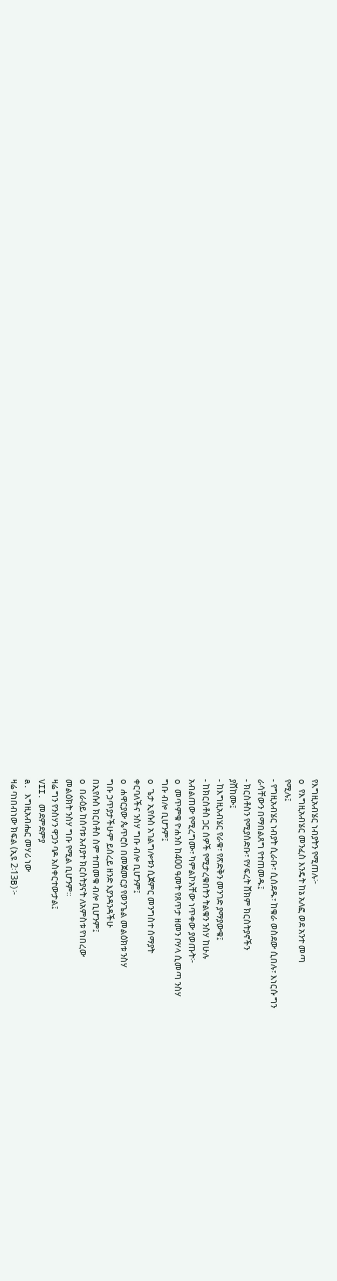የእግዚአብሄር ነብያትን የሚጠሉ፦
o የእግዚአብሄር መንፈስ እንዴት ከኔ አለፎ ወደ አንተ መጣ
የሚሉ፤
- የግዚአብሄር ነብያት ሲራቡ፣ ሲሰደዱ፣ ከቁራ ወስደው ሲበሉ፣ እነርሱ ግን
ራሳቸውን በማበልጸግ የተጠመዱ፤
- ክርስቶስን የሚያሰድቡ፣ የሃፍረት ሸክም ክርስትያኖችን
ያሸከሙ፤
- ከእግዚአብሄር የራቁ፣ የጽድቅን መንገድ ያማያውቁ፤
- ከክርስቶስ ጋር ሰዎች የሚታረቁበትን ትልቁን ንስሃ ከሁሉ
አብልጠው የሚረግሙ፣ ካምልኮአቸው ነጥቀው ያወጡት፦
o መጥምቁ ዮሐንስ ከ400 ዓመት የጸጥታ ዘመን ቦሃላ ሲመጣ ንስሃ
ግቡ ብሎ ቢሆንም፤
o ጌታ ኢየሱስ አገልግሎቱን ሲጀምር መንግስተ ሰማያት
ቀርባለችና ንስሃ ግቡ ብሎ ቢሆንም፤
o ሐዋርያው ጴጥሮስ በመጀመርያ የወንጌል መልዕክቱ ንስሃ
ግቡ ኃጥያታችሁም ይሰረይ ዘንድ እያንዳንዳችሁ
በኢየሱስ ክርስቶስ ስም ተጠመቁ ብሎ ቢሆንም፤
o በራዕይ ከሰባቱ አብያተ ክርስትያናት ለአምስቱ የነበረው
መልዕክት ንስሃ ግቡ የሚል ቢሆንም።
ዛሬ ግን የንስሃን ዋጋን ባዶ አስቀርተውታል፤
VII. መደምደምያ
a. እግዚአብሔር መሃሪ ነው
ዛሬ ባነበብነው ክፍል (ኢዩ 2፡13B)፦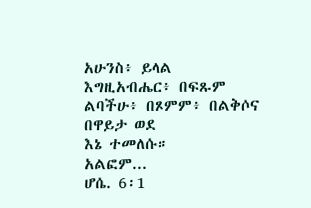አሁንስ፥ ይላል እግዚአብሔር፥ በፍጹም ልባችሁ፥ በጾምም፥ በልቅሶና በዋይታ ወደ
እኔ ተመለሱ።
አልፎም...
ሆሴ. 6፡1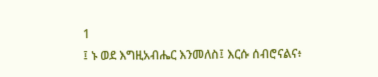1
፤ ኑ ወደ እግዚአብሔር እንመለስ፤ እርሱ ሰብሮናልና፥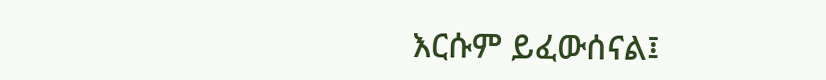እርሱም ይፈውሰናል፤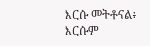እርሱ መትቶናል፥ እርሱም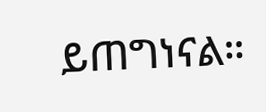ይጠግነናል።